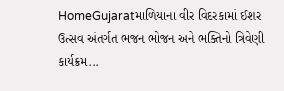HomeGujaratમાળિયાના વીર વિદરકામાં ઈશર ઉત્સવ અંતર્ગત ભજન ભોજન અને ભક્તિનો ત્રિવેણી કાર્યક્રમ...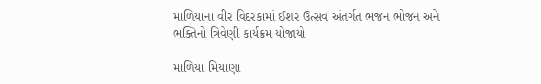માળિયાના વીર વિદરકામાં ઈશર ઉત્સવ અંતર્ગત ભજન ભોજન અને ભક્તિનો ત્રિવેણી કાર્યક્રમ યોજાયો

માળિયા મિયાણા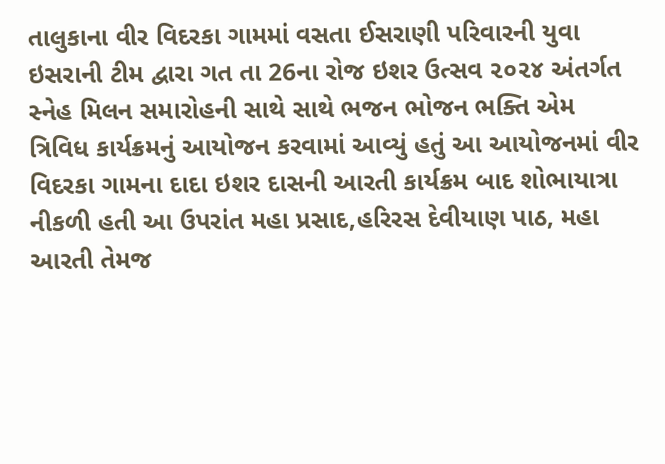તાલુકાના વીર વિદરકા ગામમાં વસતા ઈસરાણી પરિવારની યુવા ઇસરાની ટીમ દ્વારા ગત તા 26ના રોજ ઇશર ઉત્સવ ૨૦૨૪ અંતર્ગત સ્નેહ મિલન સમારોહની સાથે સાથે ભજન ભોજન ભક્તિ એમ ત્રિવિધ કાર્યક્રમનું આયોજન કરવામાં આવ્યું હતું આ આયોજનમાં વીર વિદરકા ગામના દાદા ઇશર દાસની આરતી કાર્યક્રમ બાદ શોભાયાત્રા નીકળી હતી આ ઉપરાંત મહા પ્રસાદ,હરિરસ દેવીયાણ પાઠ, મહા આરતી તેમજ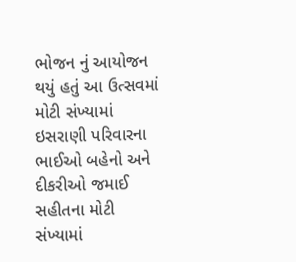ભોજન નું આયોજન થયું હતું આ ઉત્સવમાં મોટી સંખ્યામાં ઇસરાણી પરિવારના ભાઈઓ બહેનો અને દીકરીઓ જમાઈ સહીતના મોટી સંખ્યામાં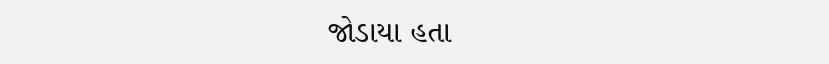જોડાયા હતા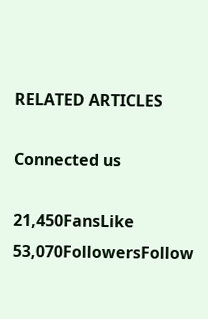RELATED ARTICLES

Connected us

21,450FansLike
53,070FollowersFollow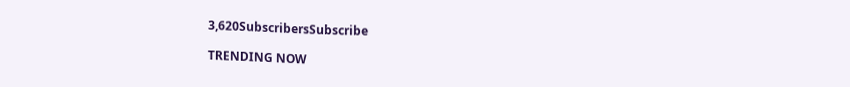3,620SubscribersSubscribe

TRENDING NOW